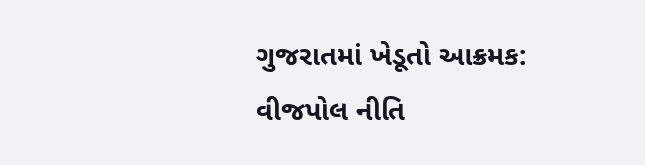ગુજરાતમાં ખેડૂતો આક્રમક: વીજપોલ નીતિ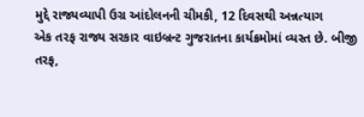મુદ્દે રાજ્યવ્યાપી ઉગ્ર આંદોલનની ચીમકી, 12 દિવસથી અન્નત્યાગ
એક તરફ રાજ્ય સરકાર વાઇબ્રન્ટ ગુજરાતના કાર્યક્રમોમાં વ્યસ્ત છે. બીજી તરફ,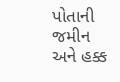પોતાની જમીન અને હક્ક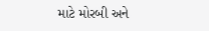માટે મોરબી અને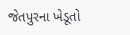જેતપુરના ખેડૂતો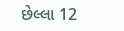છેલ્લા 12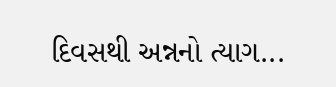દિવસથી અન્નનો ત્યાગ...